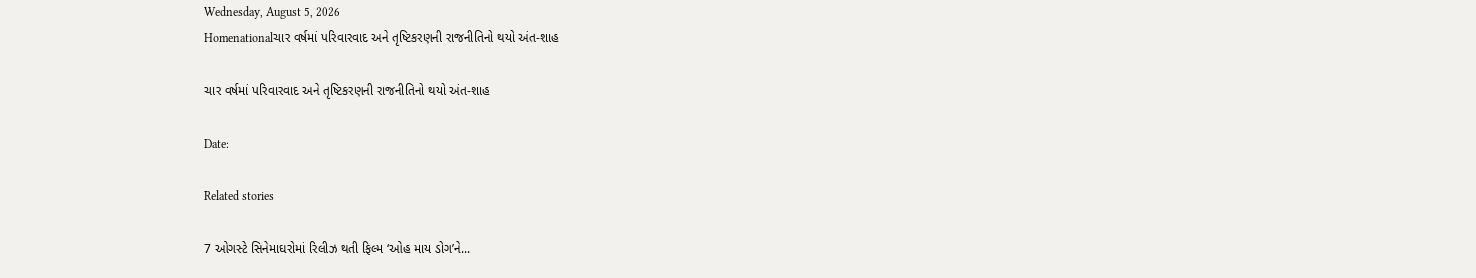Wednesday, August 5, 2026
Homenationalચાર વર્ષમાં પરિવારવાદ અને તૃષ્ટિકરણની રાજનીતિનો થયો અંત-શાહ

ચાર વર્ષમાં પરિવારવાદ અને તૃષ્ટિકરણની રાજનીતિનો થયો અંત-શાહ

Date:

Related stories

7 ઓગસ્ટે સિનેમાઘરોમાં રિલીઝ થતી ફિલ્મ ‘ઓહ માય ડોગ’ને...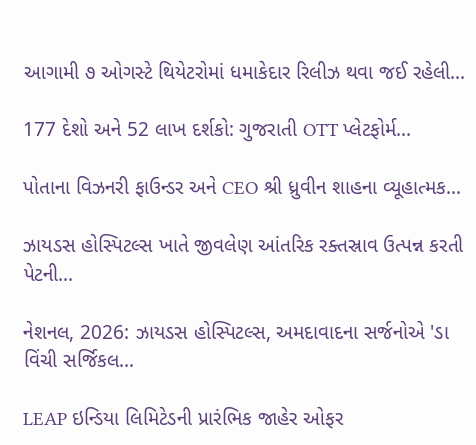આગામી ૭ ઓગસ્ટે થિયેટરોમાં ધમાકેદાર રિલીઝ થવા જઈ રહેલી...

177 દેશો અને 52 લાખ દર્શકો: ગુજરાતી OTT પ્લેટફોર્મ...

પોતાના વિઝનરી ફાઉન્ડર અને CEO શ્રી ધ્રુવીન શાહના વ્યૂહાત્મક...

ઝાયડસ હોસ્પિટલ્સ ખાતે જીવલેણ આંતરિક રક્તસ્રાવ ઉત્પન્ન કરતી પેટની...

નેશનલ, 2026: ઝાયડસ હોસ્પિટલ્સ, અમદાવાદના સર્જનોએ 'ડા વિંચી સર્જિકલ...

LEAP ઇન્ડિયા લિમિટેડની પ્રારંભિક જાહેર ઓફર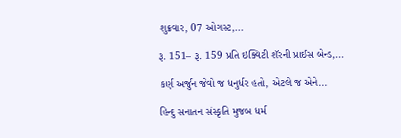શુક્રવાર, 07 ઓગસ્ટ,...

રૂ. 151– રૂ. 159 પ્રતિ ઇક્વિટી શૅરની પ્રાઈસ બેન્ડ,...

કર્ણ અર્જુન જેવો જ ધનુર્ધર હતો, એટલે જ એને...

હિન્દુ સનાતન સંસ્કૃતિ મુજબ ધર્મ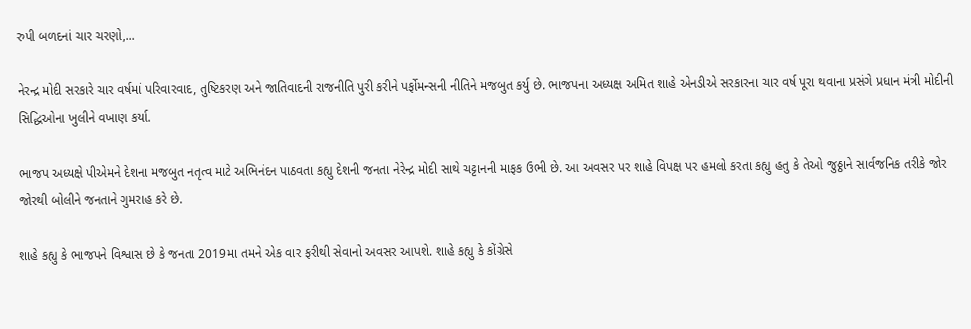રુપી બળદનાં ચાર ચરણો,...

નેરન્દ્ર મોદી સરકારે ચાર વર્ષમાં પરિવારવાદ, તુષ્ટિકરણ અને જાતિવાદની રાજનીતિ પુરી કરીને પર્ફોમન્સની નીતિને મજબુત કર્યુ છે. ભાજપના અધ્યક્ષ અમિત શાહે એનડીએ સરકારના ચાર વર્ષ પૂરા થવાના પ્રસંગે પ્રધાન મંત્રી મોદીની સિદ્ધિઓના ખુલીને વખાણ કર્યા.

ભાજપ અધ્યક્ષે પીએમને દેશના મજબુત નતૃત્વ માટે અભિનંદન પાઠવતા કહ્યુ દેશની જનતા નેરેન્દ્ર મોદી સાથે ચટ્ટાનની માફક ઉભી છે. આ અવસર પર શાહે વિપક્ષ પર હમલો કરતા કહ્યુ હતુ કે તેઓ જુઠ્ઠાને સાર્વજનિક તરીકે જોર જોરથી બોલીને જનતાને ગુમરાહ કરે છે.

શાહે કહ્યુ કે ભાજપને વિશ્વાસ છે કે જનતા 2019મા તમને એક વાર ફરીથી સેવાનો અવસર આપશે. શાહે કહ્યુ કે કોંગ્રેસે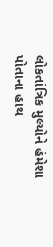લોકતાંત્રિક મુલ્યોને હંમેશા પોતાના હાથ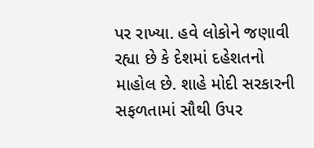પર રાખ્યા. હવે લોકોને જણાવી રહ્યા છે કે દેશમાં દહેશતનો માહોલ છે. શાહે મોદી સરકારની સફળતામાં સૌથી ઉપર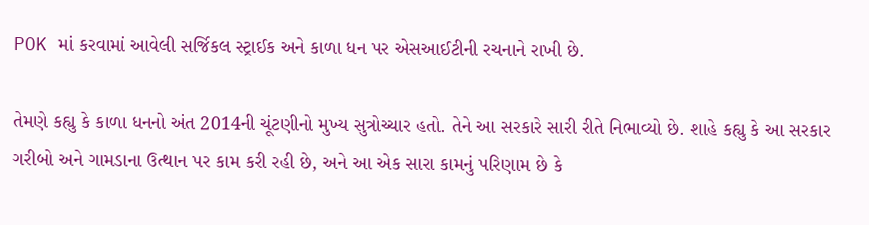POK માં કરવામાં આવેલી સર્જિકલ સ્ટ્રાઈક અને કાળા ધન પર એસઆઈટીની રચનાને રાખી છે.

તેમણે કહ્યુ કે કાળા ધનનો અંત 2014ની ચૂંટણીનો મુખ્ય સુત્રોચ્ચાર હતો. તેને આ સરકારે સારી રીતે નિભાવ્યો છે. શાહે કહ્યુ કે આ સરકાર ગરીબો અને ગામડાના ઉત્થાન પર કામ કરી રહી છે, અને આ એક સારા કામનું પરિણામ છે કે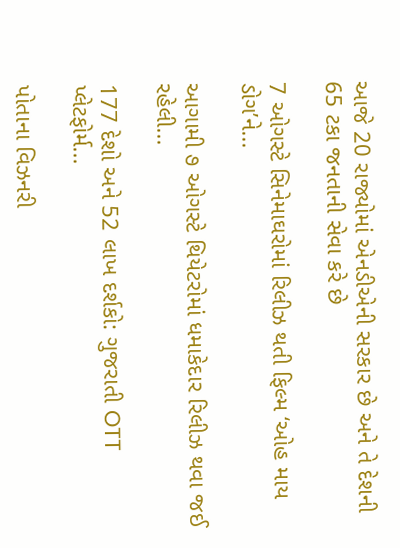આજે 20 રાજ્યોમાં એનડીએની સરકાર છે અને તે દેશની 65 ટકા જનતાની સેવા કરે છે

7 ઓગસ્ટે સિનેમાઘરોમાં રિલીઝ થતી ફિલ્મ ‘ઓહ માય ડોગ’ને...

આગામી ૭ ઓગસ્ટે થિયેટરોમાં ધમાકેદાર રિલીઝ થવા જઈ રહેલી...

177 દેશો અને 52 લાખ દર્શકો: ગુજરાતી OTT પ્લેટફોર્મ...

પોતાના વિઝનરી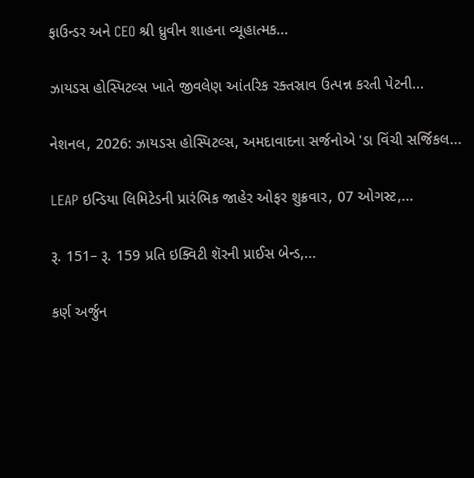ફાઉન્ડર અને CEO શ્રી ધ્રુવીન શાહના વ્યૂહાત્મક...

ઝાયડસ હોસ્પિટલ્સ ખાતે જીવલેણ આંતરિક રક્તસ્રાવ ઉત્પન્ન કરતી પેટની...

નેશનલ, 2026: ઝાયડસ હોસ્પિટલ્સ, અમદાવાદના સર્જનોએ 'ડા વિંચી સર્જિકલ...

LEAP ઇન્ડિયા લિમિટેડની પ્રારંભિક જાહેર ઓફર શુક્રવાર, 07 ઓગસ્ટ,...

રૂ. 151– રૂ. 159 પ્રતિ ઇક્વિટી શૅરની પ્રાઈસ બેન્ડ,...

કર્ણ અર્જુન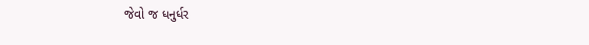જેવો જ ધનુર્ધર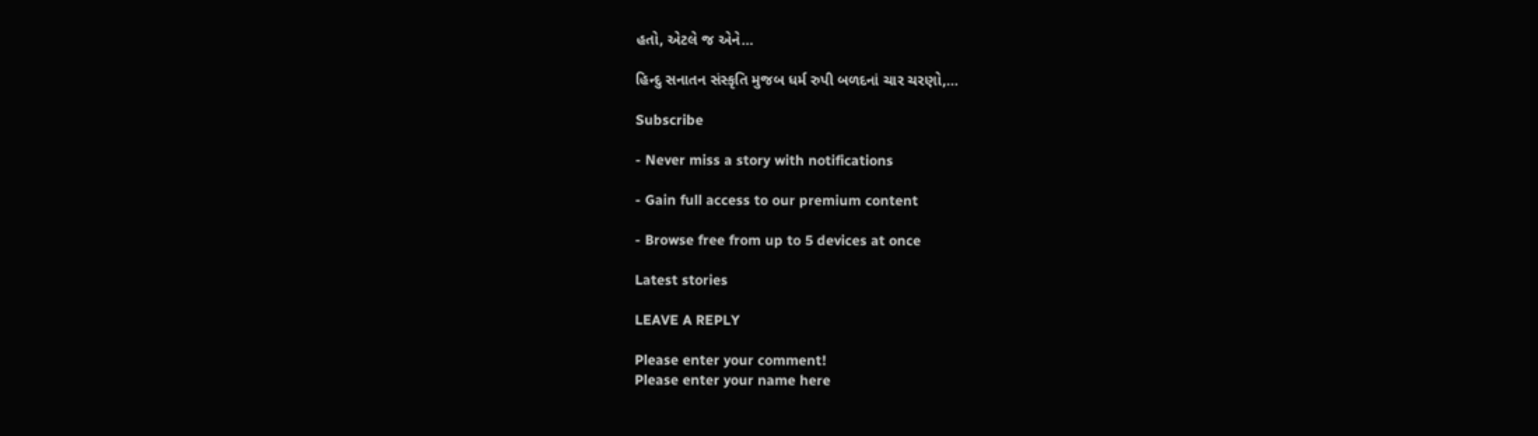હતો, એટલે જ એને...

હિન્દુ સનાતન સંસ્કૃતિ મુજબ ધર્મ રુપી બળદનાં ચાર ચરણો,...

Subscribe

- Never miss a story with notifications

- Gain full access to our premium content

- Browse free from up to 5 devices at once

Latest stories

LEAVE A REPLY

Please enter your comment!
Please enter your name here